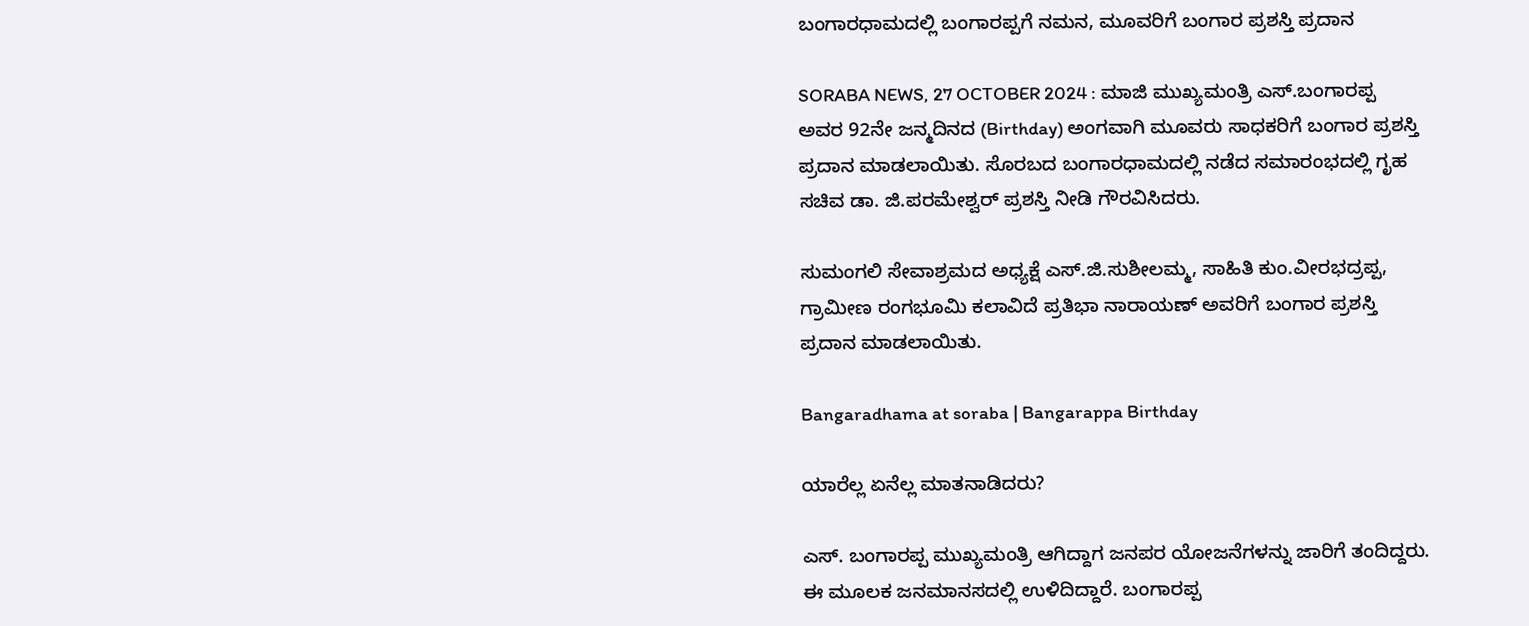ಬಂಗಾರಧಾಮದಲ್ಲಿ ಬಂಗಾರಪ್ಪಗೆ ನಮನ, ಮೂವರಿಗೆ ಬಂಗಾರ ಪ್ರಶಸ್ತಿ ಪ್ರದಾನ

SORABA NEWS, 27 OCTOBER 2024 : ಮಾಜಿ ಮುಖ್ಯಮಂತ್ರಿ ಎಸ್‌.ಬಂಗಾರಪ್ಪ ಅವರ 92ನೇ ಜನ್ಮದಿನದ (Birthday) ಅಂಗವಾಗಿ ಮೂವರು ಸಾಧಕರಿಗೆ ಬಂಗಾರ ಪ್ರಶಸ್ತಿ ಪ್ರದಾನ ಮಾಡಲಾಯಿತು. ಸೊರಬದ ಬಂಗಾರಧಾಮದಲ್ಲಿ ನಡೆದ ಸಮಾರಂಭದಲ್ಲಿ ಗೃಹ ಸಚಿವ ಡಾ. ಜಿ.ಪರಮೇಶ್ವರ್‌ ಪ್ರಶಸ್ತಿ ನೀಡಿ ಗೌರವಿಸಿದರು.

ಸುಮಂಗಲಿ ಸೇವಾಶ್ರಮದ ಅಧ್ಯಕ್ಷೆ ಎಸ್‌.ಜಿ.ಸುಶೀಲಮ್ಮ, ಸಾಹಿತಿ ಕುಂ.ವೀರಭದ್ರಪ್ಪ, ಗ್ರಾಮೀಣ ರಂಗಭೂಮಿ ಕಲಾವಿದೆ ಪ್ರತಿಭಾ ನಾರಾಯಣ್‌ ಅವರಿಗೆ ಬಂಗಾರ ಪ್ರಶಸ್ತಿ ಪ್ರದಾನ ಮಾಡಲಾಯಿತು.

Bangaradhama at soraba | Bangarappa Birthday

ಯಾರೆಲ್ಲ ಏನೆಲ್ಲ ಮಾತನಾಡಿದರು?

ಎಸ್. ಬಂಗಾರಪ್ಪ ಮುಖ್ಯಮಂತ್ರಿ ಆಗಿದ್ದಾಗ ಜನಪರ ಯೋಜನೆಗಳನ್ನು ಜಾರಿಗೆ ತಂದಿದ್ದರು. ಈ ಮೂಲಕ ಜನಮಾನಸದಲ್ಲಿ ಉಳಿದಿದ್ದಾರೆ. ಬಂಗಾರಪ್ಪ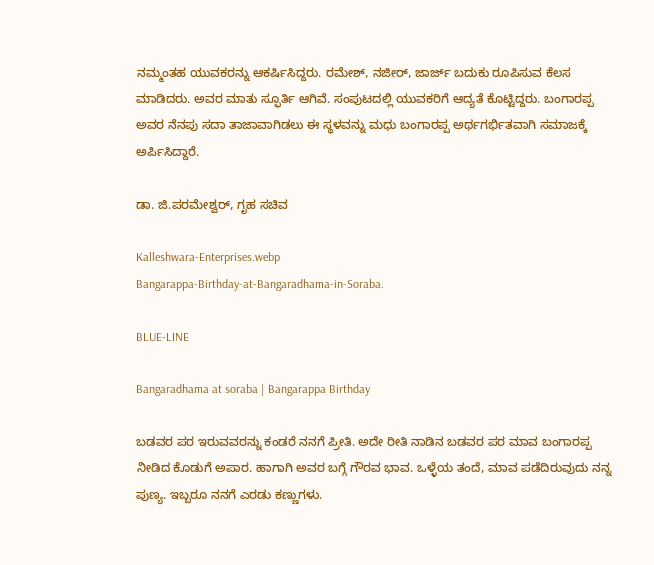ನಮ್ಮಂತಹ ಯುವಕರನ್ನು ಆಕರ್ಷಿಸಿದ್ದರು. ರಮೇಶ್, ನಜೀರ್, ಜಾರ್ಜ್ ಬದುಕು ರೂಪಿಸುವ ಕೆಲಸ ಮಾಡಿದರು. ಅವರ ಮಾತು ಸ್ಫೂರ್ತಿ ಆಗಿವೆ. ಸಂಪುಟದಲ್ಲಿ ಯುವಕರಿಗೆ ಆದ್ಯತೆ ಕೊಟ್ಟಿದ್ದರು. ಬಂಗಾರಪ್ಪ ಅವರ ನೆನಪು ಸದಾ ತಾಜಾವಾಗಿಡಲು ಈ ಸ್ಥಳವನ್ನು ಮಧು ಬಂಗಾರಪ್ಪ ಅರ್ಥಗರ್ಭಿತವಾಗಿ ಸಮಾಜಕ್ಕೆ ಅರ್ಪಿಸಿದ್ದಾರೆ.

ಡಾ. ಜಿ.ಪರಮೇಶ್ವರ್‌, ಗೃಹ ಸಚಿವ

Kalleshwara-Enterprises.webp
Bangarappa-Birthday-at-Bangaradhama-in-Soraba.

BLUE-LINE

Bangaradhama at soraba | Bangarappa Birthday

ಬಡವರ ಪರ ಇರುವವರನ್ನು ಕಂಡರೆ ನನಗೆ ಪ್ರೀತಿ. ಅದೇ ರೀತಿ ನಾಡಿನ ಬಡವರ ಪರ ಮಾವ ಬಂಗಾರಪ್ಪ ನೀಡಿದ ಕೊಡುಗೆ ಅಪಾರ. ಹಾಗಾಗಿ ಅವರ ಬಗ್ಗೆ ಗೌರವ ಭಾವ. ಒಳ್ಳೆಯ ತಂದೆ, ಮಾವ ಪಡೆದಿರುವುದು ನನ್ನ ಪುಣ್ಯ. ಇಬ್ಬರೂ ನನಗೆ ಎರಡು ಕಣ್ಣುಗಳು.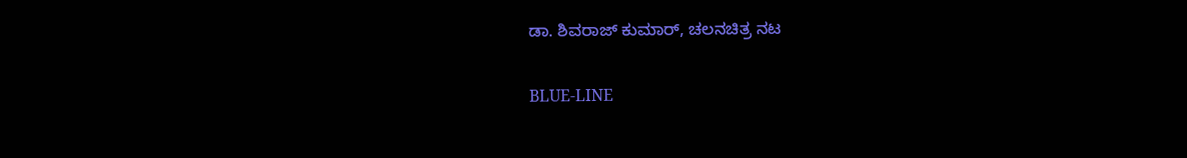ಡಾ. ಶಿವರಾಜ್‌ ಕುಮಾರ್‌, ಚಲನಚಿತ್ರ ನಟ

BLUE-LINE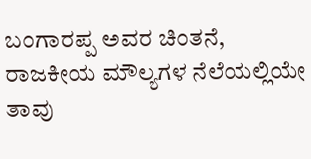ಬಂಗಾರಪ್ಪ ಅವರ ಚಿಂತನೆ, ರಾಜಕೀಯ ಮೌಲ್ಯಗಳ ನೆಲೆಯಲ್ಲಿಯೇ ತಾವು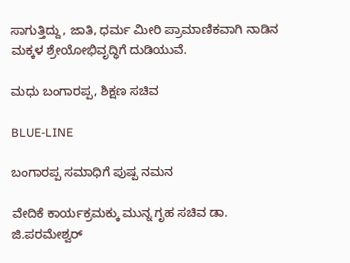ಸಾಗುತ್ತಿದ್ದು, ಜಾತಿ, ಧರ್ಮ ಮೀರಿ ಪ್ರಾಮಾಣಿಕವಾಗಿ ನಾಡಿನ ಮಕ್ಕಳ ಶ್ರೇಯೋಭಿವೃದ್ಧಿಗೆ ದುಡಿಯುವೆ.

ಮಧು ಬಂಗಾರಪ್ಪ, ಶಿಕ್ಷಣ ಸಚಿವ

BLUE-LINE

ಬಂಗಾರಪ್ಪ ಸಮಾಧಿಗೆ ಪುಷ್ಪ ನಮನ

ವೇದಿಕೆ ಕಾರ್ಯಕ್ರಮಕ್ಕು ಮುನ್ನ ಗೃಹ ಸಚಿವ ಡಾ. ಜಿ.ಪರಮೇಶ್ವರ್‌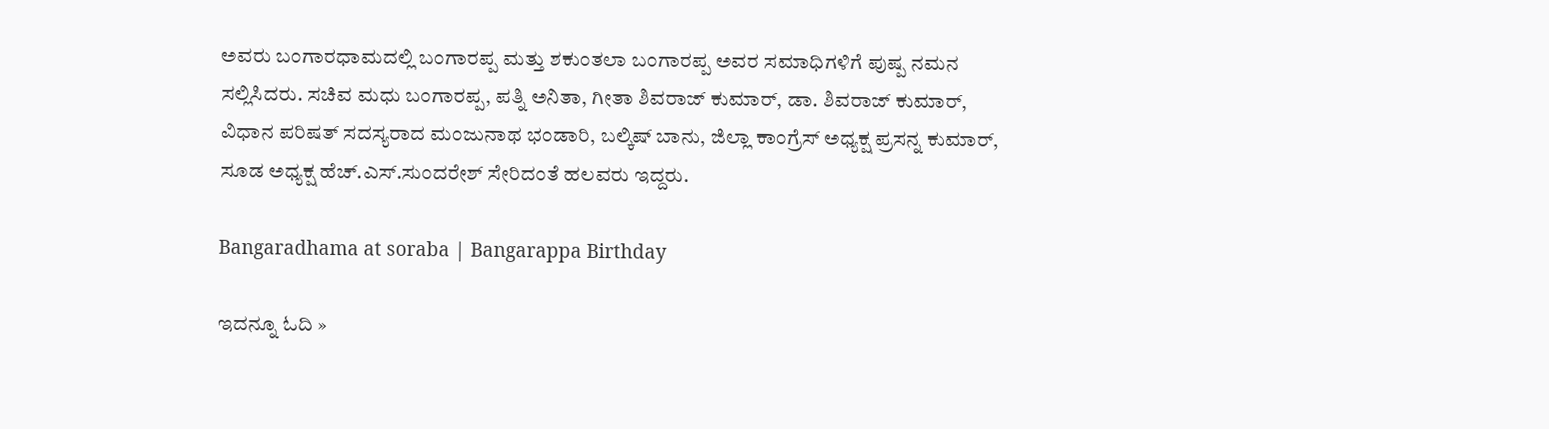ಅವರು ಬಂಗಾರಧಾಮದಲ್ಲಿ ಬಂಗಾರಪ್ಪ ಮತ್ತು ಶಕುಂತಲಾ ಬಂಗಾರಪ್ಪ ಅವರ ಸಮಾಧಿಗಳಿಗೆ ಪುಷ್ಪ ನಮನ ಸಲ್ಲಿಸಿದರು. ಸಚಿವ ಮಧು ಬಂಗಾರಪ್ಪ, ಪತ್ನಿ ಅನಿತಾ, ಗೀತಾ ಶಿವರಾಜ್‌ ಕುಮಾರ್‌, ಡಾ. ಶಿವರಾಜ್‌ ಕುಮಾರ್‌, ವಿಧಾನ ಪರಿಷತ್‌ ಸದಸ್ಯರಾದ ಮಂಜುನಾಥ ಭಂಡಾರಿ, ಬಲ್ಕಿಷ್‌ ಬಾನು, ಜಿಲ್ಲಾ ಕಾಂಗ್ರೆಸ್‌ ಅಧ್ಯಕ್ಷ ಪ್ರಸನ್ನ ಕುಮಾರ್‌, ಸೂಡ ಅಧ್ಯಕ್ಷ ಹೆಚ್‌.ಎಸ್.ಸುಂದರೇಶ್‌ ಸೇರಿದಂತೆ ಹಲವರು ಇದ್ದರು.

Bangaradhama at soraba | Bangarappa Birthday

ಇದನ್ನೂ ಓದಿ »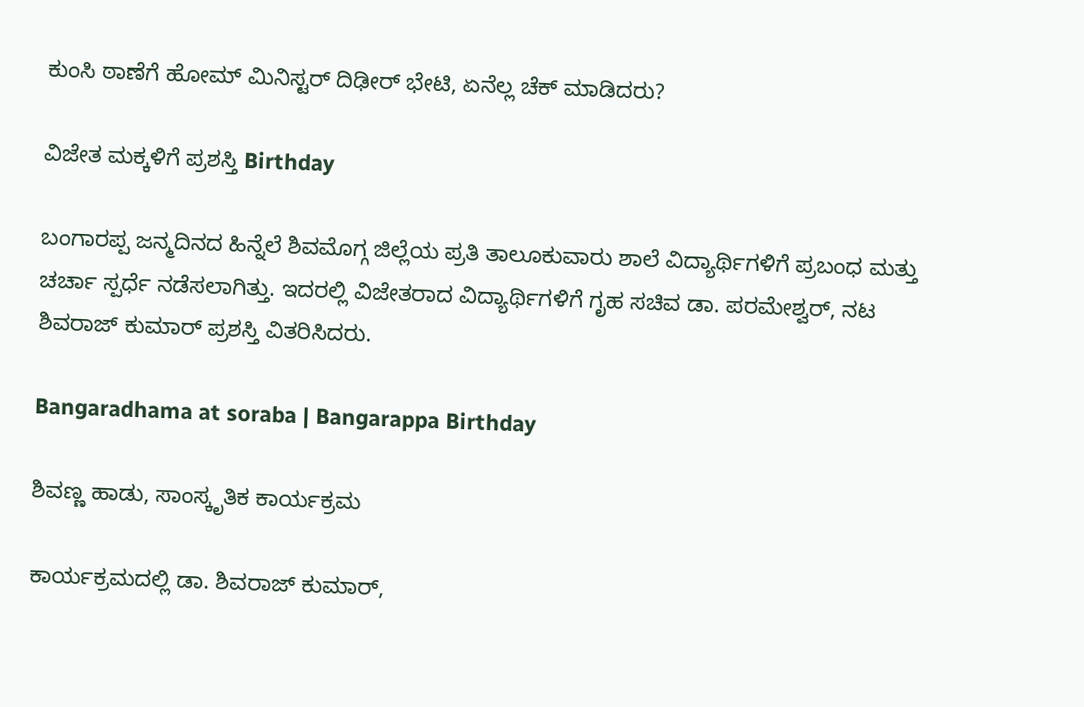ಕುಂಸಿ ಠಾಣೆಗೆ ಹೋಮ್‌ ಮಿನಿಸ್ಟರ್‌ ದಿಢೀರ್‌ ಭೇಟಿ, ಏನೆಲ್ಲ ಚೆಕ್‌ ಮಾಡಿದರು?

ವಿಜೇತ ಮಕ್ಕಳಿಗೆ ಪ್ರಶಸ್ತಿ Birthday

ಬಂಗಾರಪ್ಪ ಜನ್ಮದಿನದ ಹಿನ್ನೆಲೆ ಶಿವಮೊಗ್ಗ ಜಿಲ್ಲೆಯ ಪ್ರತಿ ತಾಲೂಕುವಾರು ಶಾಲೆ ವಿದ್ಯಾರ್ಥಿಗಳಿಗೆ ಪ್ರಬಂಧ ಮತ್ತು ಚರ್ಚಾ ಸ್ಪರ್ಧೆ ನಡೆಸಲಾಗಿತ್ತು. ಇದರಲ್ಲಿ ವಿಜೇತರಾದ ವಿದ್ಯಾರ್ಥಿಗಳಿಗೆ ಗೃಹ ಸಚಿವ ಡಾ. ಪರಮೇಶ್ವರ್‌, ನಟ ಶಿವರಾಜ್‌ ಕುಮಾರ್‌ ಪ್ರಶಸ್ತಿ ವಿತರಿಸಿದರು.

Bangaradhama at soraba | Bangarappa Birthday

ಶಿವಣ್ಣ ಹಾಡು, ಸಾಂಸ್ಕೃತಿಕ ಕಾರ್ಯಕ್ರಮ

ಕಾರ್ಯಕ್ರಮದಲ್ಲಿ ಡಾ. ಶಿವರಾಜ್‌ ಕುಮಾರ್‌,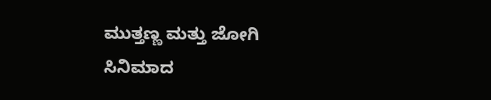ಮುತ್ತಣ್ಣ ಮತ್ತು ಜೋಗಿ ಸಿನಿಮಾದ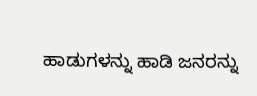ಹಾಡುಗಳನ್ನು ಹಾಡಿ ಜನರನ್ನು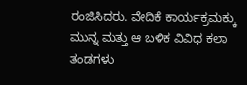ರಂಜಿಸಿದರು. ವೇದಿಕೆ ಕಾರ್ಯಕ್ರಮಕ್ಕು ಮುನ್ನ ಮತ್ತು ಆ ಬಳಿಕ ವಿವಿಧ ಕಲಾ ತಂಡಗಳು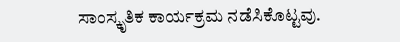ಸಾಂಸ್ಕೃತಿಕ ಕಾರ್ಯಕ್ರಮ ನಡೆಸಿಕೊಟ್ಟವು.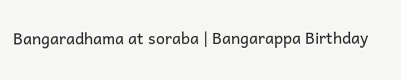Bangaradhama at soraba | Bangarappa Birthday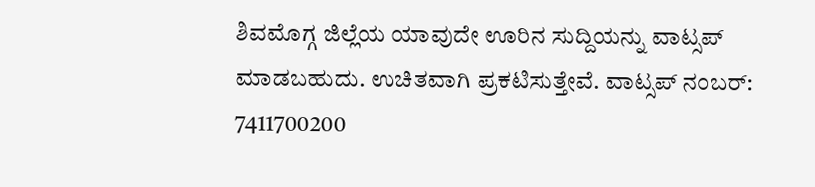ಶಿವಮೊಗ್ಗ ಜಿಲ್ಲೆಯ ಯಾವುದೇ ಊರಿನ ಸುದ್ದಿಯನ್ನು ವಾಟ್ಸಪ್‌ ಮಾಡಬಹುದು. ಉಚಿತವಾಗಿ ಪ್ರಕಟಿಸುತ್ತೇವೆ. ವಾಟ್ಸಪ್‌ ನಂಬರ್: 7411700200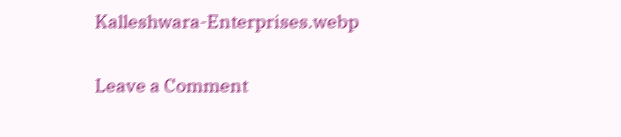Kalleshwara-Enterprises.webp

Leave a Comment